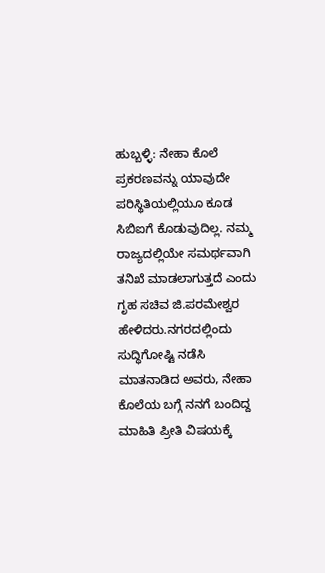ಹುಬ್ಬಳ್ಳಿ: ನೇಹಾ ಕೊಲೆ ಪ್ರಕರಣವನ್ನು ಯಾವುದೇ ಪರಿಸ್ಥಿತಿಯಲ್ಲಿಯೂ ಕೂಡ ಸಿಬಿಐಗೆ ಕೊಡುವುದಿಲ್ಲ. ನಮ್ಮ ರಾಜ್ಯದಲ್ಲಿಯೇ ಸಮರ್ಥವಾಗಿ ತನಿಖೆ ಮಾಡಲಾಗುತ್ತದೆ ಎಂದು ಗೃಹ ಸಚಿವ ಜಿ.ಪರಮೇಶ್ವರ ಹೇಳಿದರು.ನಗರದಲ್ಲಿಂದು ಸುದ್ಧಿಗೋಷ್ಟಿ ನಡೆಸಿ ಮಾತನಾಡಿದ ಅವರು, ನೇಹಾ ಕೊಲೆಯ ಬಗ್ಗೆ ನನಗೆ ಬಂದಿದ್ದ ಮಾಹಿತಿ ಪ್ರೀತಿ ವಿಷಯಕ್ಕೆ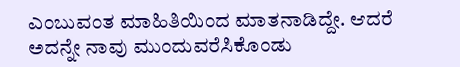ಎಂಬುವಂತ ಮಾಹಿತಿಯಿಂದ ಮಾತನಾಡಿದ್ದೇ. ಆದರೆ ಅದನ್ನೇ ನಾವು ಮುಂದುವರೆಸಿಕೊಂಡು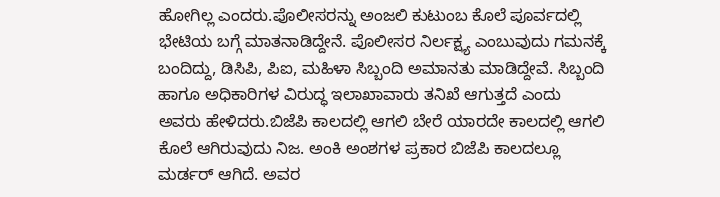ಹೋಗಿಲ್ಲ ಎಂದರು.ಪೊಲೀಸರನ್ನು ಅಂಜಲಿ ಕುಟುಂಬ ಕೊಲೆ ಪೂರ್ವದಲ್ಲಿ ಭೇಟಿಯ ಬಗ್ಗೆ ಮಾತನಾಡಿದ್ದೇನೆ. ಪೊಲೀಸರ ನಿರ್ಲಕ್ಷ್ಯ ಎಂಬುವುದು ಗಮನಕ್ಕೆ ಬಂದಿದ್ದು, ಡಿಸಿಪಿ, ಪಿಐ, ಮಹಿಳಾ ಸಿಬ್ಬಂದಿ ಅಮಾನತು ಮಾಡಿದ್ದೇವೆ. ಸಿಬ್ಬಂದಿ ಹಾಗೂ ಅಧಿಕಾರಿಗಳ ವಿರುದ್ಧ ಇಲಾಖಾವಾರು ತನಿಖೆ ಆಗುತ್ತದೆ ಎಂದು ಅವರು ಹೇಳಿದರು.ಬಿಜೆಪಿ ಕಾಲದಲ್ಲಿ ಆಗಲಿ ಬೇರೆ ಯಾರದೇ ಕಾಲದಲ್ಲಿ ಆಗಲಿ ಕೊಲೆ ಆಗಿರುವುದು ನಿಜ. ಅಂಕಿ ಅಂಶಗಳ ಪ್ರಕಾರ ಬಿಜೆಪಿ ಕಾಲದಲ್ಲೂ ಮರ್ಡರ್ ಆಗಿದೆ. ಅವರ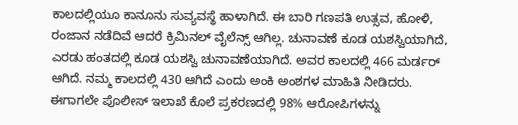ಕಾಲದಲ್ಲಿಯೂ ಕಾನೂನು ಸುವ್ಯವಸ್ಥೆ ಹಾಳಾಗಿದೆ. ಈ ಬಾರಿ ಗಣಪತಿ ಉತ್ಸವ, ಹೋಳಿ, ರಂಜಾನ ನಡೆದಿವೆ ಆದರೆ ಕ್ರಿಮಿನಲ್ ವೈಲೆನ್ಸ್ ಆಗಿಲ್ಲ. ಚುನಾವಣೆ ಕೂಡ ಯಶಸ್ವಿಯಾಗಿದೆ, ಎರಡು ಹಂತದಲ್ಲಿ ಕೂಡ ಯಶಸ್ವಿ ಚುನಾವಣೆಯಾಗಿದೆ. ಅವರ ಕಾಲದಲ್ಲಿ 466 ಮರ್ಡರ್ ಆಗಿದೆ. ನಮ್ಮ ಕಾಲದಲ್ಲಿ 430 ಆಗಿದೆ ಎಂದು ಅಂಕಿ ಅಂಶಗಳ ಮಾಹಿತಿ ನೀಡಿದರು. ಈಗಾಗಲೇ ಪೊಲೀಸ್ ಇಲಾಖೆ ಕೊಲೆ ಪ್ರಕರಣದಲ್ಲಿ 98% ಆರೋಪಿಗಳನ್ನು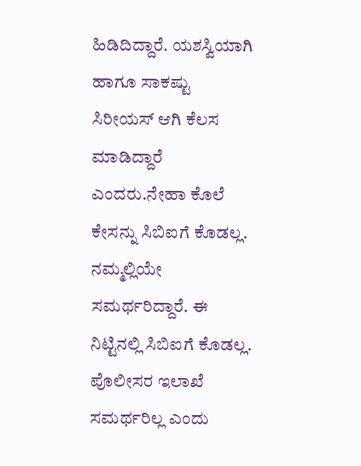ಹಿಡಿದಿದ್ದಾರೆ. ಯಶಸ್ವಿಯಾಗಿ ಹಾಗೂ ಸಾಕಷ್ಟು ಸಿರೀಯಸ್ ಆಗಿ ಕೆಲಸ ಮಾಡಿದ್ದಾರೆ ಎಂದರು.ನೇಹಾ ಕೊಲೆ ಕೇಸನ್ನು ಸಿಬಿಐಗೆ ಕೊಡಲ್ಲ. ನಮ್ಮಲ್ಲಿಯೇ ಸಮರ್ಥರಿದ್ದಾರೆ. ಈ ನಿಟ್ಟಿನಲ್ಲಿ ಸಿಬಿಐಗೆ ಕೊಡಲ್ಲ. ಪೊಲೀಸರ ಇಲಾಖೆ ಸಮರ್ಥರಿಲ್ಲ ಎಂದು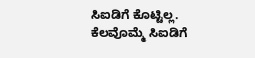ಸಿಐಡಿಗೆ ಕೊಟ್ಟಿಲ್ಲ. ಕೆಲವೊಮ್ಮೆ ಸಿಐಡಿಗೆ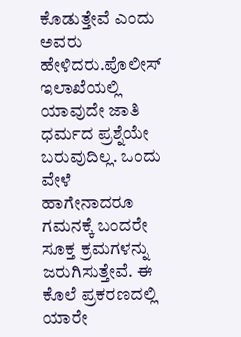ಕೊಡುತ್ತೇವೆ ಎಂದು ಅವರು ಹೇಳಿದರು.ಪೊಲೀಸ್ ಇಲಾಖೆಯಲ್ಲಿ ಯಾವುದೇ ಜಾತಿ ಧರ್ಮದ ಪ್ರಶ್ನೆಯೇ ಬರುವುದಿಲ್ಲ. ಒಂದು ವೇಳೆ ಹಾಗೇನಾದರೂ ಗಮನಕ್ಕೆ ಬಂದರೇ ಸೂಕ್ತ ಕ್ರಮಗಳನ್ನು ಜರುಗಿಸುತ್ತೇವೆ. ಈ ಕೊಲೆ ಪ್ರಕರಣದಲ್ಲಿ ಯಾರೇ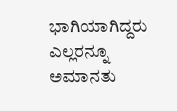ಭಾಗಿಯಾಗಿದ್ದರು ಎಲ್ಲರನ್ನೂ ಅಮಾನತು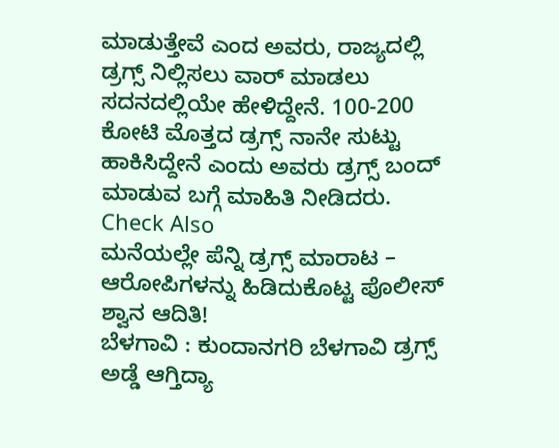ಮಾಡುತ್ತೇವೆ ಎಂದ ಅವರು, ರಾಜ್ಯದಲ್ಲಿ ಡ್ರಗ್ಸ್ ನಿಲ್ಲಿಸಲು ವಾರ್ ಮಾಡಲು ಸದನದಲ್ಲಿಯೇ ಹೇಳಿದ್ದೇನೆ. 100-200 ಕೋಟಿ ಮೊತ್ತದ ಡ್ರಗ್ಸ್ ನಾನೇ ಸುಟ್ಟು ಹಾಕಿಸಿದ್ದೇನೆ ಎಂದು ಅವರು ಡ್ರಗ್ಸ್ ಬಂದ್ ಮಾಡುವ ಬಗ್ಗೆ ಮಾಹಿತಿ ನೀಡಿದರು.
Check Also
ಮನೆಯಲ್ಲೇ ಪೆನ್ನಿ ಡ್ರಗ್ಸ್ ಮಾರಾಟ – ಆರೋಪಿಗಳನ್ನು ಹಿಡಿದುಕೊಟ್ಟ ಪೊಲೀಸ್ ಶ್ವಾನ ಆದಿತಿ!
ಬೆಳಗಾವಿ : ಕುಂದಾನಗರಿ ಬೆಳಗಾವಿ ಡ್ರಗ್ಸ್ ಅಡ್ಡೆ ಆಗ್ತಿದ್ಯಾ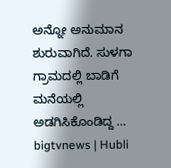ಅನ್ನೋ ಅನುಮಾನ ಶುರುವಾಗಿದೆ. ಸುಳಗಾ ಗ್ರಾಮದಲ್ಲಿ ಬಾಡಿಗೆ ಮನೆಯಲ್ಲಿ ಅಡಗಿಸಿಕೊಂಡಿದ್ದ …
bigtvnews | Hubli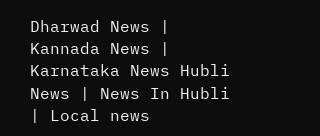Dharwad News | Kannada News | Karnataka News Hubli News | News In Hubli | Local news